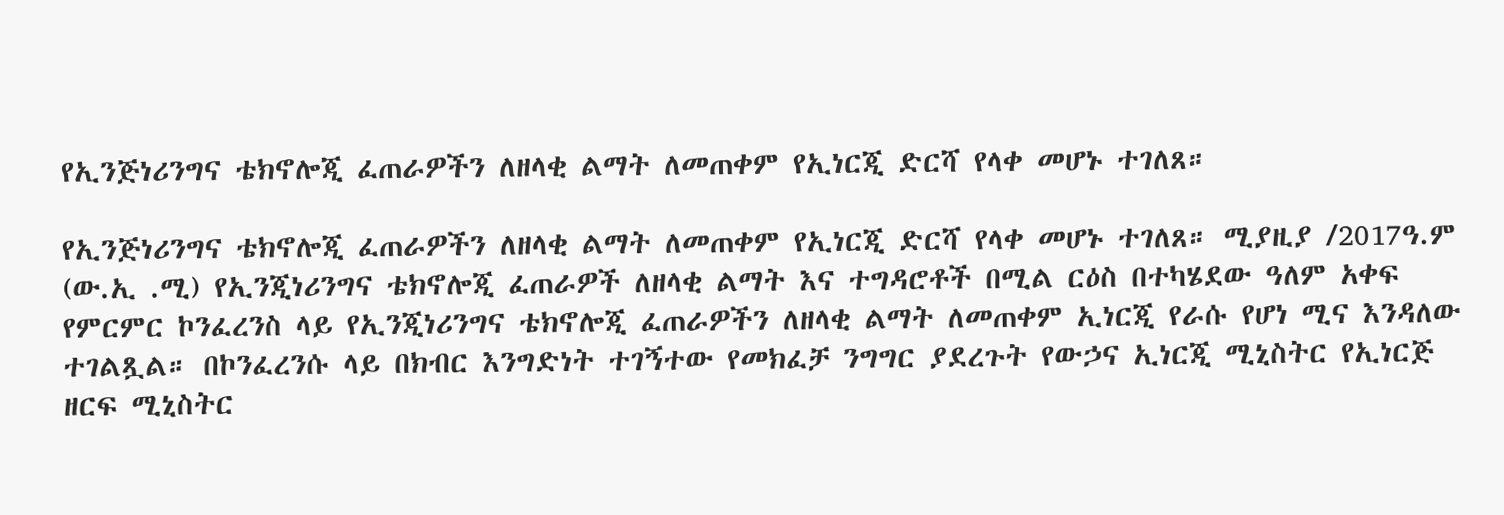የኢንጅነሪንግና ቴክኖሎጂ ፈጠራዎችን ለዘላቂ ልማት ለመጠቀም የኢነርጂ ድርሻ የላቀ መሆኑ ተገለጸ።

የኢንጅነሪንግና ቴክኖሎጂ ፈጠራዎችን ለዘላቂ ልማት ለመጠቀም የኢነርጂ ድርሻ የላቀ መሆኑ ተገለጸ። ሚያዚያ /2017ዓ.ም (ው.ኢ .ሚ) የኢንጂነሪንግና ቴክኖሎጂ ፈጠራዎች ለዘላቂ ልማት እና ተግዳሮቶች በሚል ርዕስ በተካሄደው ዓለም አቀፍ የምርምር ኮንፈረንስ ላይ የኢንጂነሪንግና ቴክኖሎጂ ፈጠራዎችን ለዘላቂ ልማት ለመጠቀም ኢነርጂ የራሱ የሆነ ሚና እንዳለው ተገልጿል። በኮንፈረንሱ ላይ በክብር እንግድነት ተገኝተው የመክፈቻ ንግግር ያደረጉት የውኃና ኢነርጂ ሚኒስትር የኢነርጅ ዘርፍ ሚኒስትር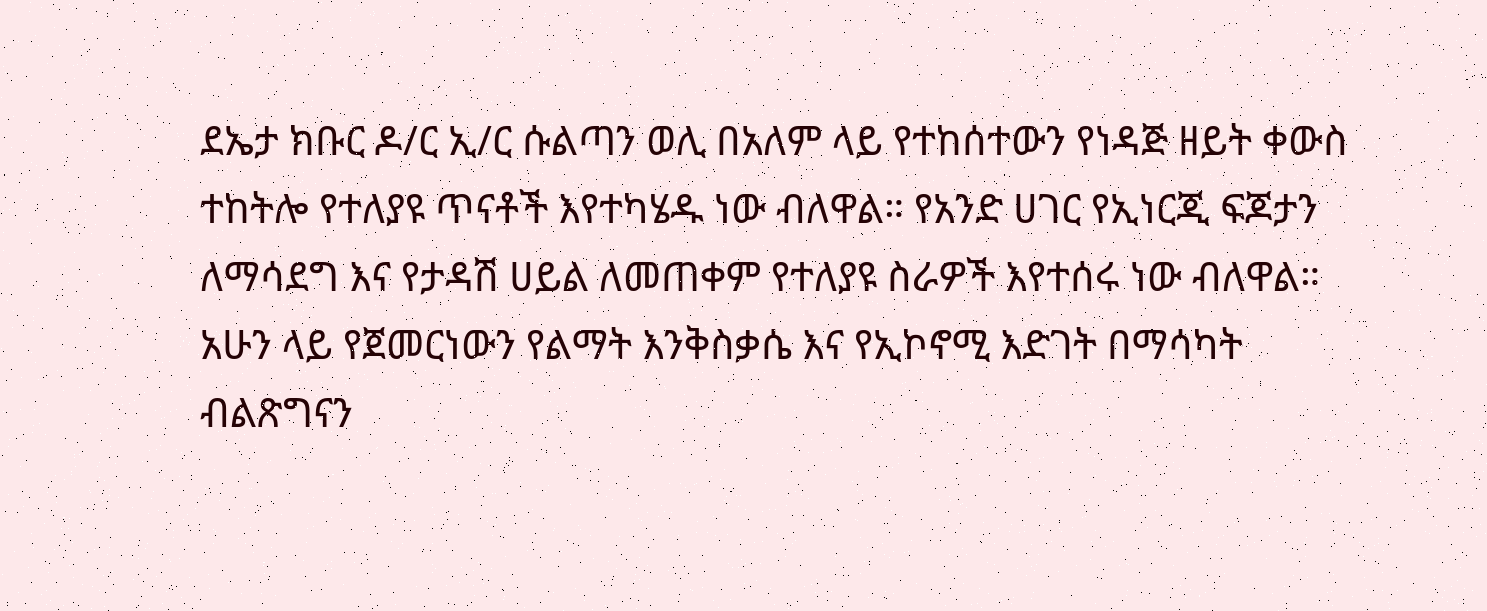ደኤታ ክቡር ዶ/ር ኢ/ር ሱልጣን ወሊ በአለም ላይ የተከሰተውን የነዳጅ ዘይት ቀውስ ተከትሎ የተለያዩ ጥናቶች እየተካሄዱ ነው ብለዋል። የአንድ ሀገር የኢነርጂ ፍጆታን ለማሳደግ እና የታዳሽ ሀይል ለመጠቀም የተለያዩ ስራዎች እየተሰሩ ነው ብለዋል። አሁን ላይ የጀመርነውን የልማት እንቅስቃሴ እና የኢኮኖሚ እድገት በማሳካት ብልጽግናን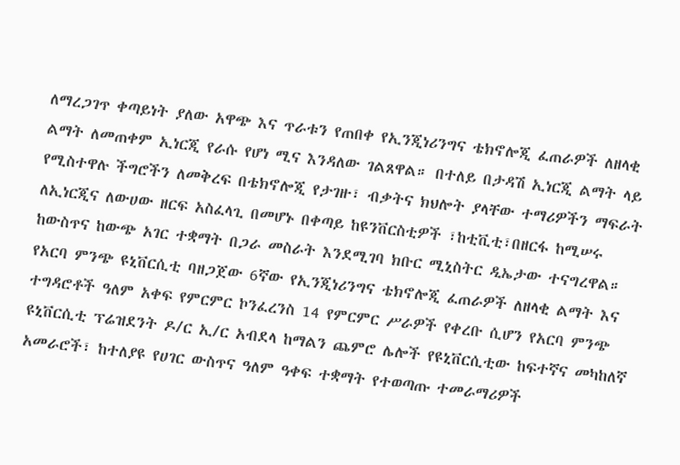ለማረጋገጥ ቀጣይነት ያለው አዋጭ እና ጥራቱን የጠበቀ የኢንጂነሪንግና ቴክኖሎጂ ፈጠራዎች ለዘላቂ ልማት ለመጠቀም ኢነርጂ የራሱ የሆነ ሚና እንዳለው ገልጸዋል። በተለይ በታዳሽ ኢነርጂ ልማት ላይ የሚስተዋሉ ችግሮችን ለመቅረፍ በቴክኖሎጂ የታገዙ፣ ብቃትና ክህሎት ያላቸው ተማሪዎችን ማፍራት ለኢነርጂና ለውሀው ዘርፍ አስፈላጊ በመሆኑ በቀጣይ ከዩንቨርስቲዎች ፣ከቲቪቲ፣በዘርፋ ከሚሠሩ ከውስጥና ከውጭ አገር ተቋማት በጋራ መስራት እንደሚገባ ክቡር ሚኒስትር ዲኤታው ተናግረዋል። የአርባ ምንጭ ዩኒቨርሲቲ ባዘጋጀው 6ኛው የኢንጂነሪንግና ቴክኖሎጂ ፈጠራዎች ለዘላቂ ልማት እና ተግዳሮቶች ዓለም አቀፍ የምርምር ኮንፈረንስ 14 የምርምር ሥራዎች የቀረቡ ሲሆን የአርባ ምንጭ ዩኒቨርሲቲ ፕሬዝደንት ዶ/ር ኢ/ር አብደላ ከማልን ጨምሮ ሌሎች የዩኒቨርሲቲው ከፍተኛና መካከለኛ አመራሮች፣ ከተለያዩ የሀገር ውስጥና ዓለም ዓቀፍ ተቋማት የተወጣጡ ተመራማሪዎች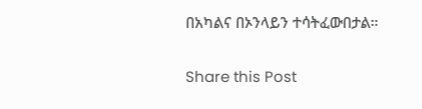በአካልና በኦንላይን ተሳትፈውበታል።

Share this Post